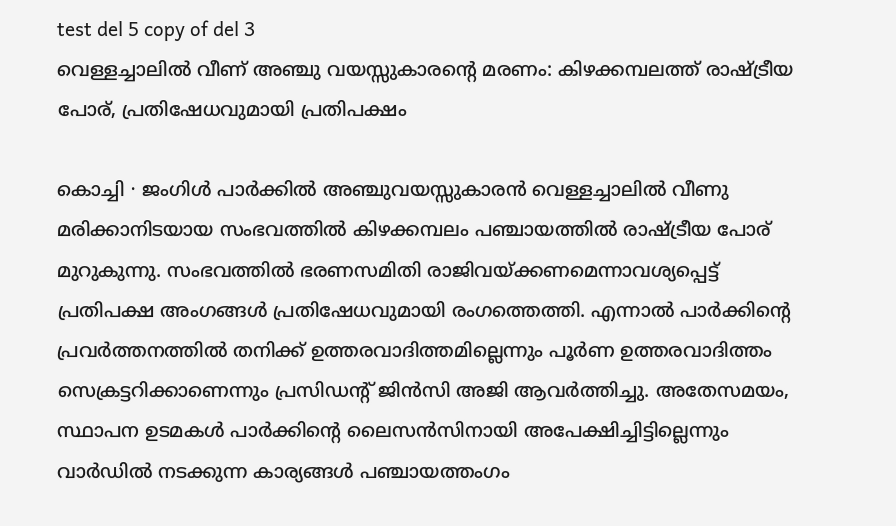test del 5 copy of del 3
വെള്ളച്ചാലിൽ വീണ് അഞ്ചു വയസ്സുകാരന്റെ മരണം: കിഴക്കമ്പലത്ത് രാഷ്ട്രീയ പോര്, പ്രതിഷേധവുമായി പ്രതിപക്ഷം

കൊച്ചി ∙ ജംഗിൾ പാർക്കിൽ അഞ്ചുവയസ്സുകാരൻ വെള്ളച്ചാലിൽ വീണു മരിക്കാനിടയായ സംഭവത്തിൽ കിഴക്കമ്പലം പഞ്ചായത്തിൽ രാഷ്ട്രീയ പോര് മുറുകുന്നു. സംഭവത്തിൽ ഭരണസമിതി രാജിവയ്ക്കണമെന്നാവശ്യപ്പെട്ട് പ്രതിപക്ഷ അംഗങ്ങൾ പ്രതിഷേധവുമായി രംഗത്തെത്തി. എന്നാൽ പാർക്കിന്റെ പ്രവർത്തനത്തിൽ തനിക്ക് ഉത്തരവാദിത്തമില്ലെന്നും പൂർണ ഉത്തരവാദിത്തം സെക്രട്ടറിക്കാണെന്നും പ്രസിഡന്റ് ജിൻസി അജി ആവർത്തിച്ചു. അതേസമയം, സ്ഥാപന ഉടമകൾ പാർക്കിന്റെ ലൈസൻസിനായി അപേക്ഷിച്ചിട്ടില്ലെന്നും വാർഡിൽ നടക്കുന്ന കാര്യങ്ങൾ പഞ്ചായത്തംഗം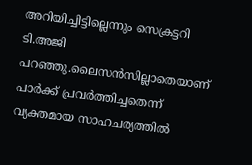അറിയിച്ചിട്ടില്ലെന്നും സെക്രട്ടറി ടി.അജി പറഞ്ഞു.ലൈസൻസില്ലാതെയാണ് പാർക്ക് പ്രവർത്തിച്ചതെന്ന് വ്യക്തമായ സാഹചര്യത്തിൽ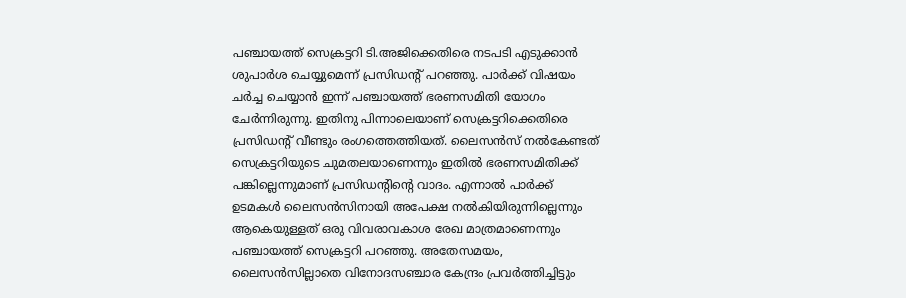പഞ്ചായത്ത് സെക്രട്ടറി ടി.അജിക്കെതിരെ നടപടി എടുക്കാൻ ശുപാർശ ചെയ്യുമെന്ന് പ്രസിഡന്റ് പറഞ്ഞു. പാർക്ക് വിഷയം ചർച്ച ചെയ്യാൻ ഇന്ന് പഞ്ചായത്ത് ഭരണസമിതി യോഗം ചേർന്നിരുന്നു. ഇതിനു പിന്നാലെയാണ് സെക്രട്ടറിക്കെതിരെ പ്രസിഡന്റ് വീണ്ടും രംഗത്തെത്തിയത്. ലൈസൻസ് നൽകേണ്ടത് സെക്രട്ടറിയുടെ ചുമതലയാണെന്നും ഇതിൽ ഭരണസമിതിക്ക് പങ്കില്ലെന്നുമാണ് പ്രസിഡന്റിന്റെ വാദം. എന്നാൽ പാർക്ക് ഉടമകൾ ലൈസൻസിനായി അപേക്ഷ നൽകിയിരുന്നില്ലെന്നും ആകെയുള്ളത് ഒരു വിവരാവകാശ രേഖ മാത്രമാണെന്നും പഞ്ചായത്ത് സെക്രട്ടറി പറഞ്ഞു. അതേസമയം, ലൈസൻസില്ലാതെ വിനോദസഞ്ചാര കേന്ദ്രം പ്രവർത്തിച്ചിട്ടും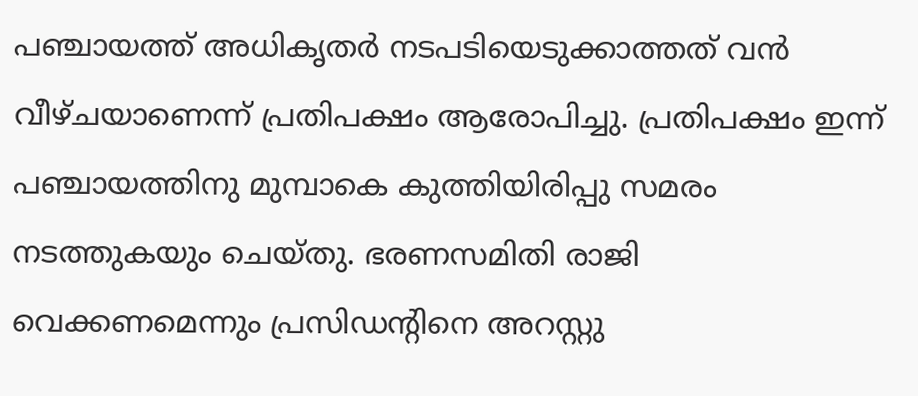പഞ്ചായത്ത് അധികൃതർ നടപടിയെടുക്കാത്തത് വൻ വീഴ്ചയാണെന്ന് പ്രതിപക്ഷം ആരോപിച്ചു. പ്രതിപക്ഷം ഇന്ന് പഞ്ചായത്തിനു മുമ്പാകെ കുത്തിയിരിപ്പു സമരം നടത്തുകയും ചെയ്തു. ഭരണസമിതി രാജി വെക്കണമെന്നും പ്രസിഡന്റിനെ അറസ്റ്റു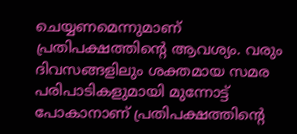ചെയ്യണമെന്നുമാണ് പ്രതിപക്ഷത്തിന്റെ ആവശ്യം. വരും ദിവസങ്ങളിലും ശക്തമായ സമര പരിപാടികളുമായി മുന്നോട്ട് പോകാനാണ് പ്രതിപക്ഷത്തിന്റെ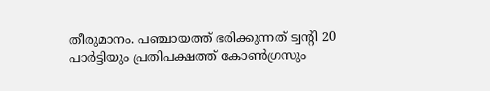തീരുമാനം. പഞ്ചായത്ത് ഭരിക്കുന്നത് ട്വന്റി 20 പാർട്ടിയും പ്രതിപക്ഷത്ത് കോൺഗ്രസും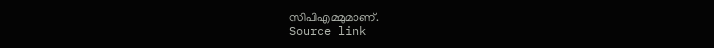സിപിഎമ്മുമാണ്.
Source link